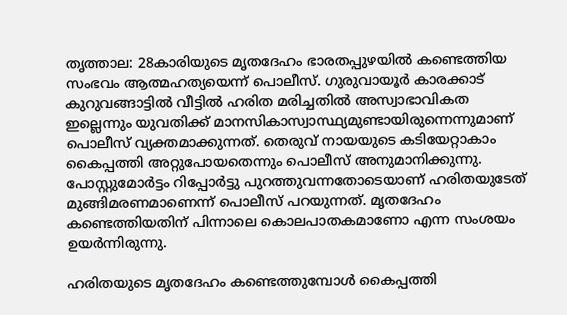തൃത്താല: 28കാരിയുടെ മ‍ൃതദേഹം ഭാരതപ്പുഴയിൽ കണ്ടെത്തിയ സംഭവം ആത്മഹത്യയെന്ന് പൊലീസ്. ഗുരുവായൂർ കാരക്കാട് കുറുവങ്ങാട്ടിൽ വീട്ടിൽ ഹരിത മരിച്ചതിൽ അസ്വാഭാവികത ഇല്ലെന്നും യുവതിക്ക് മാനസികാസ്വാസ്ഥ്യമുണ്ടായിരുന്നെന്നുമാണ് പൊലീസ് വ്യക്തമാക്കുന്നത്. തെരുവ് നായയുടെ കടിയേറ്റാകാം കൈപ്പത്തി അറ്റുപോയതെന്നും പൊലീസ് അനുമാനിക്കുന്നു. പോസ്റ്റുമോർട്ടം റിപ്പോർട്ടു പുറത്തുവന്നതോടെയാണ് ഹരിതയുടേത് മുങ്ങിമരണമാണെന്ന് പൊലീസ് പറയുന്നത്. മ‍ൃതദേഹം കണ്ടെത്തിയതിന് പിന്നാലെ കൊലപാതകമാണോ എന്ന സംശയം ഉയർന്നിരുന്നു.

ഹരിതയുടെ മൃതദേഹം കണ്ടെത്തുമ്പോൾ കൈപ്പത്തി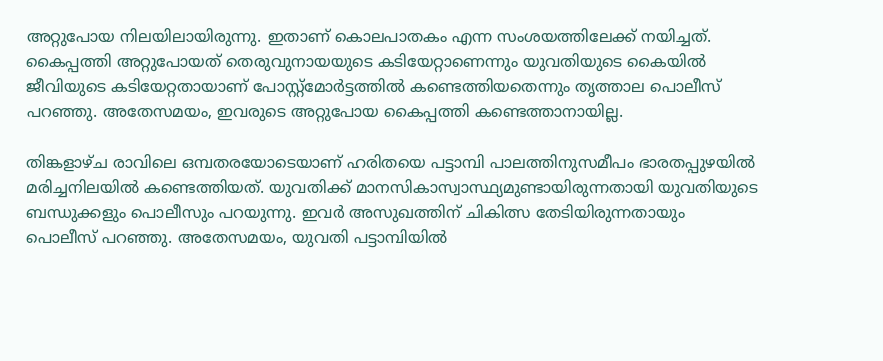അറ്റുപോയ നിലയിലായിരുന്നു. ഇതാണ് കൊലപാതകം എന്ന സംശയത്തിലേക്ക് നയിച്ചത്. കൈപ്പത്തി അറ്റുപോയത് തെരുവുനായയുടെ കടിയേറ്റാണെന്നും യുവതിയുടെ കൈയിൽ ജീവിയുടെ കടിയേറ്റതായാണ് പോസ്റ്റ്മോർട്ടത്തിൽ കണ്ടെത്തിയതെന്നും തൃത്താല പൊലീസ് പറഞ്ഞു. അതേസമയം, ഇവരുടെ അറ്റുപോയ കൈപ്പത്തി കണ്ടെത്താനായില്ല.

തിങ്കളാഴ്ച രാവിലെ ഒമ്പതരയോടെയാണ് ഹരിതയെ പട്ടാമ്പി പാലത്തിനുസമീപം ഭാരതപ്പുഴയിൽ മരിച്ചനിലയിൽ കണ്ടെത്തിയത്. യുവതിക്ക് മാനസികാസ്വാസ്ഥ്യമുണ്ടായിരുന്നതായി യുവതിയുടെ ബന്ധുക്കളും പൊലീസും പറയുന്നു. ഇവർ അസുഖത്തിന് ചികിത്സ തേടിയിരുന്നതായും പൊലീസ് പറഞ്ഞു. അതേസമയം, യുവതി പട്ടാമ്പിയിൽ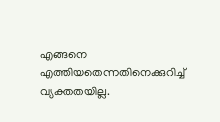എങ്ങനെ എത്തിയതെന്നതിനെക്കുറിച്ച് വ്യക്തതയില്ല.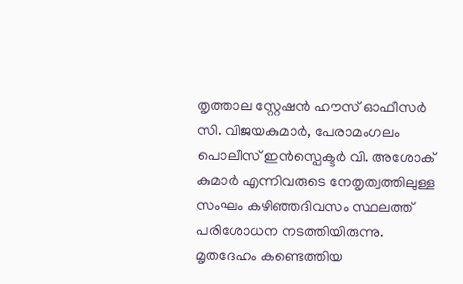തൃത്താല സ്റ്റേഷൻ ഹൗസ് ഓഫീസർ സി. വിജയകുമാർ, പേരാമംഗലം പൊലീസ് ഇൻസ്പെക്ടർ വി. അശോക് കുമാർ എന്നിവരുടെ നേതൃത്വത്തിലുള്ള സംഘം കഴിഞ്ഞദിവസം സ്ഥലത്ത് പരിശോധന നടത്തിയിരുന്നു. മൃതദേഹം കണ്ടെത്തിയ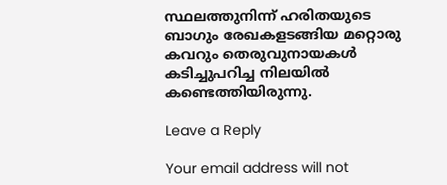സ്ഥലത്തുനിന്ന് ഹരിതയുടെ ബാഗും രേഖകളടങ്ങിയ മറ്റൊരു കവറും തെരുവുനായകൾ കടിച്ചുപറിച്ച നിലയിൽ കണ്ടെത്തിയിരുന്നു.

Leave a Reply

Your email address will not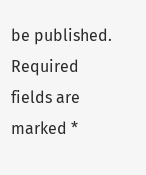be published. Required fields are marked *